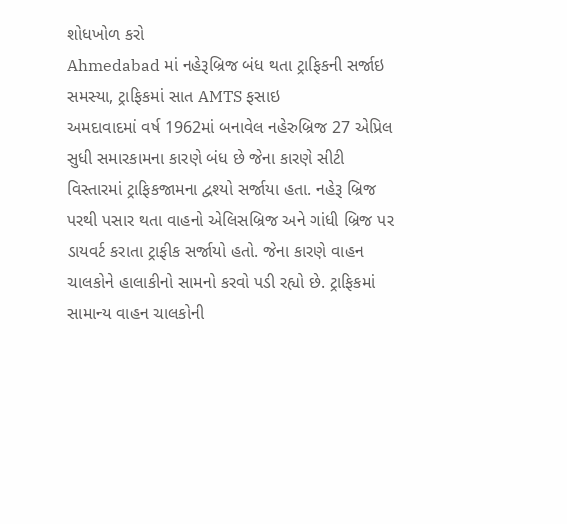શોધખોળ કરો
Ahmedabad માં નહેરૂબ્રિજ બંધ થતા ટ્રાફિકની સર્જાઇ સમસ્યા, ટ્રાફિકમાં સાત AMTS ફસાઇ
અમદાવાદમાં વર્ષ 1962માં બનાવેલ નહેરુબ્રિજ 27 એપ્રિલ સુધી સમારકામના કારણે બંધ છે જેના કારણે સીટી વિસ્તારમાં ટ્રાફિકજામના દ્વશ્યો સર્જાયા હતા. નહેરૂ બ્રિજ પરથી પસાર થતા વાહનો એલિસબ્રિજ અને ગાંધી બ્રિજ પર ડાયવર્ટ કરાતા ટ્રાફીક સર્જાયો હતો. જેના કારણે વાહન ચાલકોને હાલાકીનો સામનો કરવો પડી રહ્યો છે. ટ્રાફિકમાં સામાન્ય વાહન ચાલકોની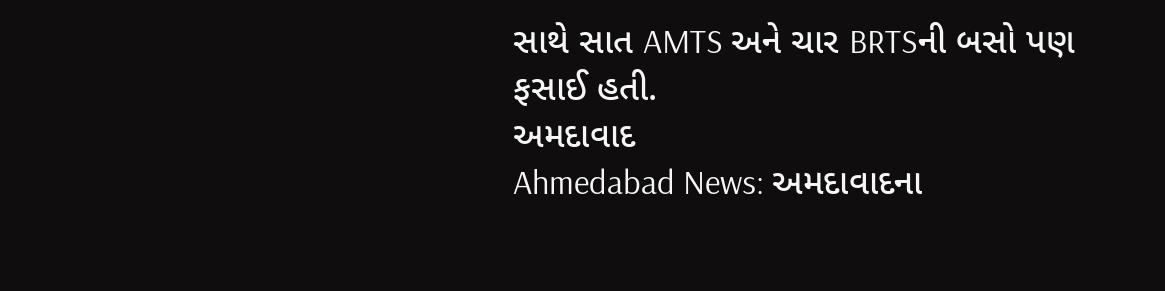સાથે સાત AMTS અને ચાર BRTSની બસો પણ ફસાઈ હતી.
અમદાવાદ
Ahmedabad News: અમદાવાદના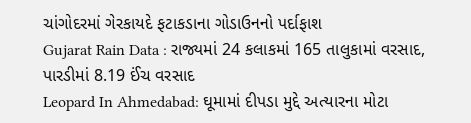ચાંગોદરમાં ગેરકાયદે ફટાકડાના ગોડાઉનનો પર્દાફાશ
Gujarat Rain Data : રાજ્યમાં 24 કલાકમાં 165 તાલુકામાં વરસાદ, પારડીમાં 8.19 ઈંચ વરસાદ
Leopard In Ahmedabad: ઘૂમામાં દીપડા મુદ્દે અત્યારના મોટા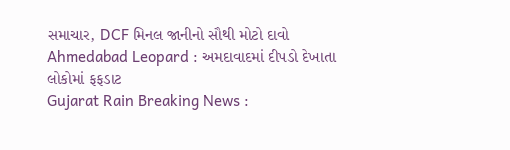સમાચાર, DCF મિનલ જાનીનો સૌથી મોટો દાવો
Ahmedabad Leopard : અમદાવાદમાં દીપડો દેખાતા લોકોમાં ફફડાટ
Gujarat Rain Breaking News :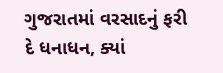ગુજરાતમાં વરસાદનું ફરી દે ધનાધન, ક્યાં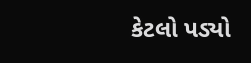કેટલો પડ્યો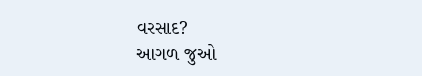વરસાદ?
આગળ જુઓ